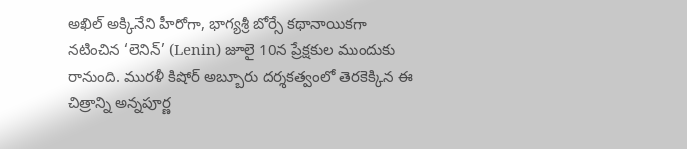అఖిల్ అక్కినేని హీరోగా, భాగ్యశ్రీ బోర్సే కథానాయికగా నటించిన ‘లెనిన్’ (Lenin) జూలై 10న ప్రేక్షకుల ముందుకు రానుంది. మురళీ కిషోర్ అబ్బూరు దర్శకత్వంలో తెరకెక్కిన ఈ చిత్రాన్ని అన్నపూర్ణ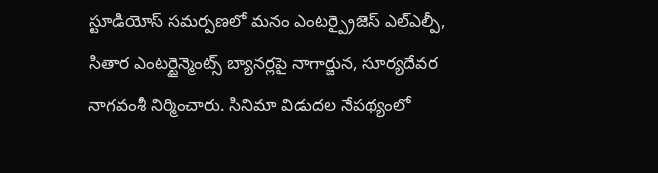స్టూడియోస్ సమర్పణలో మనం ఎంటర్ప్రైజెస్ ఎల్ఎల్పీ, సితార ఎంటర్టైన్మెంట్స్ బ్యానర్లపై నాగార్జున, సూర్యదేవర నాగవంశీ నిర్మించారు. సినిమా విడుదల నేపథ్యంలో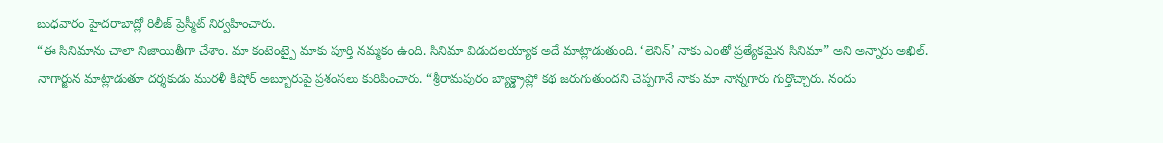బుధవారం హైదరాబాద్లో రిలీజ్ ప్రెస్మీట్ నిర్వహించారు.
“ఈ సినిమాను చాలా నిజాయితీగా చేశాం. మా కంటెంట్పై మాకు పూర్తి నమ్మకం ఉంది. సినిమా విడుదలయ్యాక అదే మాట్లాడుతుంది. ‘లెనిన్’ నాకు ఎంతో ప్రత్యేకమైన సినిమా” అని అన్నారు అఖిల్.
నాగార్జున మాట్లాడుతూ దర్శకుడు మురళీ కిషోర్ అబ్బూరుపై ప్రశంసలు కురిపించారు. “శ్రీరామపురం బ్యాక్డ్రాప్లో కథ జరుగుతుందని చెప్పగానే నాకు మా నాన్నగారు గుర్తొచ్చారు. నందు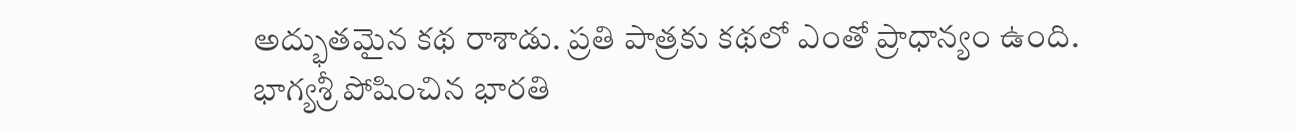అద్భుతమైన కథ రాశాడు. ప్రతి పాత్రకు కథలో ఎంతో ప్రాధాన్యం ఉంది. భాగ్యశ్రీ పోషించిన భారతి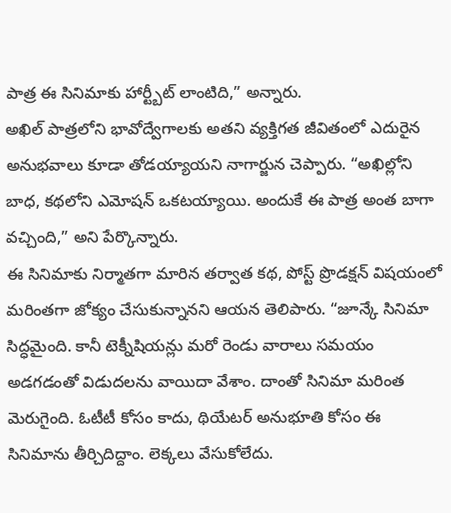పాత్ర ఈ సినిమాకు హార్ట్బీట్ లాంటిది,” అన్నారు.
అఖిల్ పాత్రలోని భావోద్వేగాలకు అతని వ్యక్తిగత జీవితంలో ఎదురైన అనుభవాలు కూడా తోడయ్యాయని నాగార్జున చెప్పారు. “అఖిల్లోని బాధ, కథలోని ఎమోషన్ ఒకటయ్యాయి. అందుకే ఈ పాత్ర అంత బాగా వచ్చింది,” అని పేర్కొన్నారు.
ఈ సినిమాకు నిర్మాతగా మారిన తర్వాత కథ, పోస్ట్ ప్రొడక్షన్ విషయంలో మరింతగా జోక్యం చేసుకున్నానని ఆయన తెలిపారు. “జూన్కే సినిమా సిద్ధమైంది. కానీ టెక్నీషియన్లు మరో రెండు వారాలు సమయం అడగడంతో విడుదలను వాయిదా వేశాం. దాంతో సినిమా మరింత మెరుగైంది. ఓటీటీ కోసం కాదు, థియేటర్ అనుభూతి కోసం ఈ సినిమాను తీర్చిదిద్దాం. లెక్కలు వేసుకోలేదు.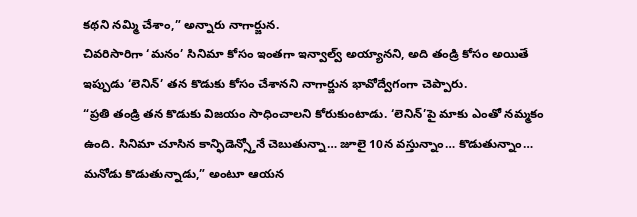కథని నమ్మి చేశాం,” అన్నారు నాగార్జున.
చివరిసారిగా ‘మనం’ సినిమా కోసం ఇంతగా ఇన్వాల్వ్ అయ్యానని, అది తండ్రి కోసం అయితే ఇప్పుడు ‘లెనిన్’ తన కొడుకు కోసం చేశానని నాగార్జున భావోద్వేగంగా చెప్పారు.
“ప్రతి తండ్రి తన కొడుకు విజయం సాధించాలని కోరుకుంటాడు. ‘లెనిన్’పై మాకు ఎంతో నమ్మకం ఉంది. సినిమా చూసిన కాన్ఫిడెన్స్తోనే చెబుతున్నా… జూలై 10న వస్తున్నాం… కొడుతున్నాం… మనోడు కొడుతున్నాడు,” అంటూ ఆయన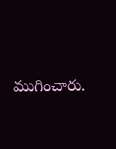ముగించారు.